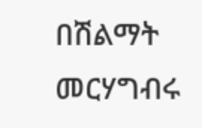በሽልማት መርሃግብሩ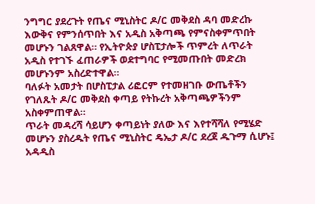ንግግር ያደረጉት የጤና ሚኒስትር ዶ/ር መቅደስ ዳባ መድረኩ እውቅና የምንሰጥበት እና አዲስ አቅጣጫ የምናስቀምጥበት መሆኑን ገልጸዋል። የኢትዮጵያ ሆስፒታሎች ጥምረት ለጥራት አዲስ የተገኙ ፈጠራዎች ወደተግባር የሚመጡበት መድረክ መሆኑንም አስረድተዋል።
ባለፉት አመታት በሆስፒታል ሪፎርም የተመዘገቡ ውጤቶችን የገለጹት ዶ/ር መቅደስ ቀጣይ የትኩረት አቅጣጫዎችንም አስቀምጠዋል።
ጥራት መዳረሻ ሳይሆን ቀጣይነት ያለው እና እየተሻሻለ የሚሄድ መሆኑን ያስረዱት የጤና ሚኒስትር ዴኤታ ዶ/ር ደረጀ ዱጉማ ሲሆኑ፤ አዳዲስ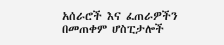አሰራሮች እና ፈጠራዎችን በመጠቀም ሆስፒታሎች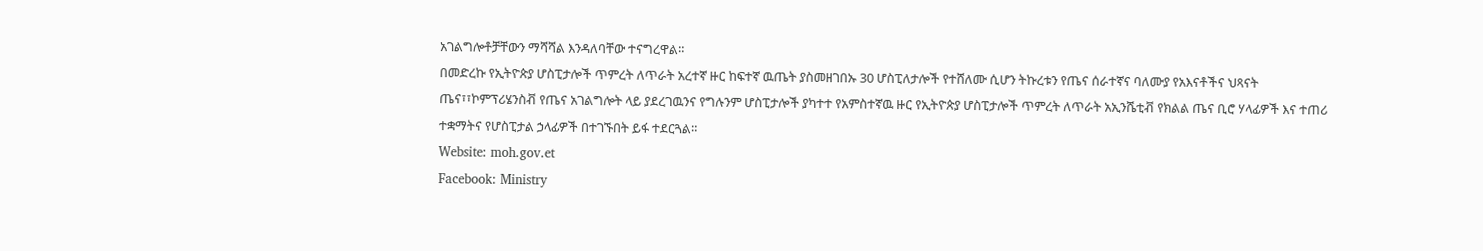አገልግሎቶቻቸውን ማሻሻል እንዳለባቸው ተናግረዋል።
በመድረኩ የኢትዮጵያ ሆስፒታሎች ጥምረት ለጥራት አረተኛ ዙር ከፍተኛ ዉጤት ያስመዘገበኡ 30 ሆስፒለታሎች የተሸለሙ ሲሆን ትኩረቱን የጤና ሰራተኛና ባለሙያ የአእናቶችና ህጻናት ጤና፣፣ኮምፕሪሄንስቭ የጤና አገልግሎት ላይ ያደረገዉንና የግሉንም ሆስፒታሎች ያካተተ የአምስተኛዉ ዙር የኢትዮጵያ ሆስፒታሎች ጥምረት ለጥራት አኢንሼቲቭ የክልል ጤና ቢሮ ሃላፊዎች እና ተጠሪ ተቋማትና የሆስፒታል ኃላፊዎች በተገኙበት ይፋ ተደርጓል።
Website: moh.gov.et
Facebook: Ministry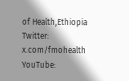of Health,Ethiopia
Twitter: x.com/fmohealth
YouTube: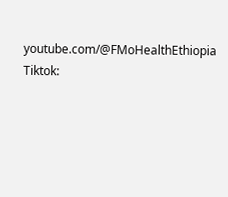youtube.com/@FMoHealthEthiopia
Tiktok: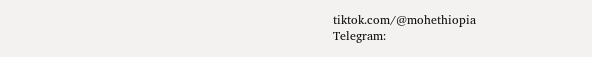tiktok.com/@mohethiopia
Telegram: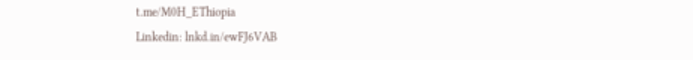t.me/M0H_EThiopia
Linkedin: lnkd.in/ewFJ6VAB